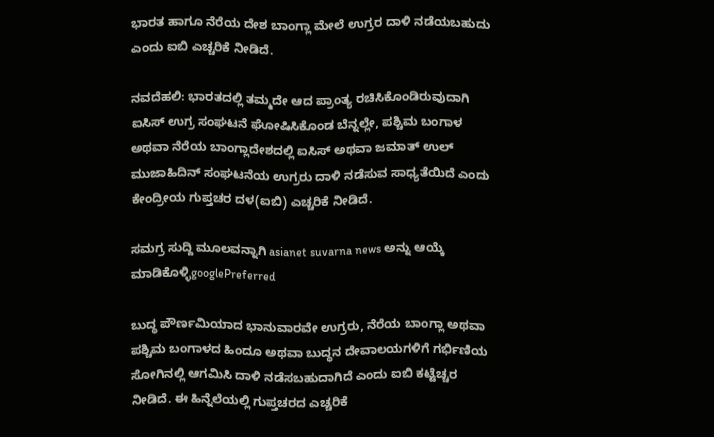ಭಾರತ ಹಾಗೂ ನೆರೆಯ ದೇಶ ಬಾಂಗ್ಲಾ ಮೇಲೆ ಉಗ್ರರ ದಾಳಿ ನಡೆಯಬಹುದು ಎಂದು ಐಬಿ ಎಚ್ಚರಿಕೆ ನೀಡಿದೆ.

ನವದೆಹಲಿ: ಭಾರತದಲ್ಲಿ ತಮ್ಮದೇ ಆದ ಪ್ರಾಂತ್ಯ ರಚಿಸಿಕೊಂಡಿರುವುದಾಗಿ ಐಸಿಸ್‌ ಉಗ್ರ ಸಂಘಟನೆ ಘೋಷಿಸಿಕೊಂಡ ಬೆನ್ನಲ್ಲೇ, ಪಶ್ಚಿಮ ಬಂಗಾಳ ಅಥವಾ ನೆರೆಯ ಬಾಂಗ್ಲಾದೇಶದಲ್ಲಿ ಐಸಿಸ್‌ ಅಥವಾ ಜಮಾತ್‌ ಉಲ್‌ ಮುಜಾಹಿದಿನ್‌ ಸಂಘಟನೆಯ ಉಗ್ರರು ದಾಳಿ ನಡೆಸುವ ಸಾಧ್ಯತೆಯಿದೆ ಎಂದು ಕೇಂದ್ರೀಯ ಗುಪ್ತಚರ ದಳ(ಐಬಿ) ಎಚ್ಚರಿಕೆ ನೀಡಿದೆ.

ಸಮಗ್ರ ಸುದ್ದಿ ಮೂಲವನ್ನಾಗಿ asianet suvarna news ಅನ್ನು ಆಯ್ಕೆ ಮಾಡಿಕೊಳ್ಳಿgooglePreferred

ಬುದ್ಧ ಪೌರ್ಣಮಿಯಾದ ಭಾನುವಾರವೇ ಉಗ್ರರು, ನೆರೆಯ ಬಾಂಗ್ಲಾ ಅಥವಾ ಪಶ್ಚಿಮ ಬಂಗಾಳದ ಹಿಂದೂ ಅಥವಾ ಬುದ್ಧನ ದೇವಾಲಯಗಳಿಗೆ ಗರ್ಭಿಣಿಯ ಸೋಗಿನಲ್ಲಿ ಆಗಮಿಸಿ ದಾಳಿ ನಡೆಸಬಹುದಾಗಿದೆ ಎಂದು ಐಬಿ ಕಟ್ಟೆಚ್ಚರ ನೀಡಿದೆ. ಈ ಹಿನ್ನೆಲೆಯಲ್ಲಿ ಗುಪ್ತಚರದ ಎಚ್ಚರಿಕೆ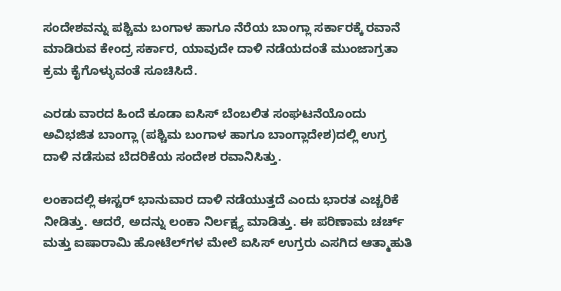ಸಂದೇಶವನ್ನು ಪಶ್ಚಿಮ ಬಂಗಾಳ ಹಾಗೂ ನೆರೆಯ ಬಾಂಗ್ಲಾ ಸರ್ಕಾರಕ್ಕೆ ರವಾನೆ ಮಾಡಿರುವ ಕೇಂದ್ರ ಸರ್ಕಾರ, ಯಾವುದೇ ದಾಳಿ ನಡೆಯದಂತೆ ಮುಂಜಾಗ್ರತಾ ಕ್ರಮ ಕೈಗೊಳ್ಳುವಂತೆ ಸೂಚಿಸಿದೆ.

ಎರಡು ವಾರದ ಹಿಂದೆ ಕೂಡಾ ಐಸಿಸ್‌ ಬೆಂಬಲಿತ ಸಂಘಟನೆಯೊಂದು ಅವಿಭಜಿತ ಬಾಂಗ್ಲಾ (ಪಶ್ಚಿಮ ಬಂಗಾಳ ಹಾಗೂ ಬಾಂಗ್ಲಾದೇಶ)ದಲ್ಲಿ ಉಗ್ರ ದಾಳಿ ನಡೆಸುವ ಬೆದರಿಕೆಯ ಸಂದೇಶ ರವಾನಿಸಿತ್ತು.

ಲಂಕಾದಲ್ಲಿ ಈಸ್ಟರ್‌ ಭಾನುವಾರ ದಾಳಿ ನಡೆಯುತ್ತದೆ ಎಂದು ಭಾರತ ಎಚ್ಚರಿಕೆ ನೀಡಿತ್ತು. ಆದರೆ, ಅದನ್ನು ಲಂಕಾ ನಿರ್ಲಕ್ಷ್ಯ ಮಾಡಿತ್ತು. ಈ ಪರಿಣಾಮ ಚರ್ಚ್ ಮತ್ತು ಐಷಾರಾಮಿ ಹೋಟೆಲ್‌ಗಳ ಮೇಲೆ ಐಸಿಸ್‌ ಉಗ್ರರು ಎಸಗಿದ ಆತ್ಮಾಹುತಿ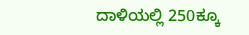ದಾಳಿಯಲ್ಲಿ 250ಕ್ಕೂ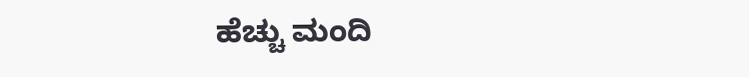ಹೆಚ್ಚು ಮಂದಿ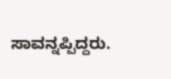ಸಾವನ್ನಪ್ಪಿದ್ದರು.